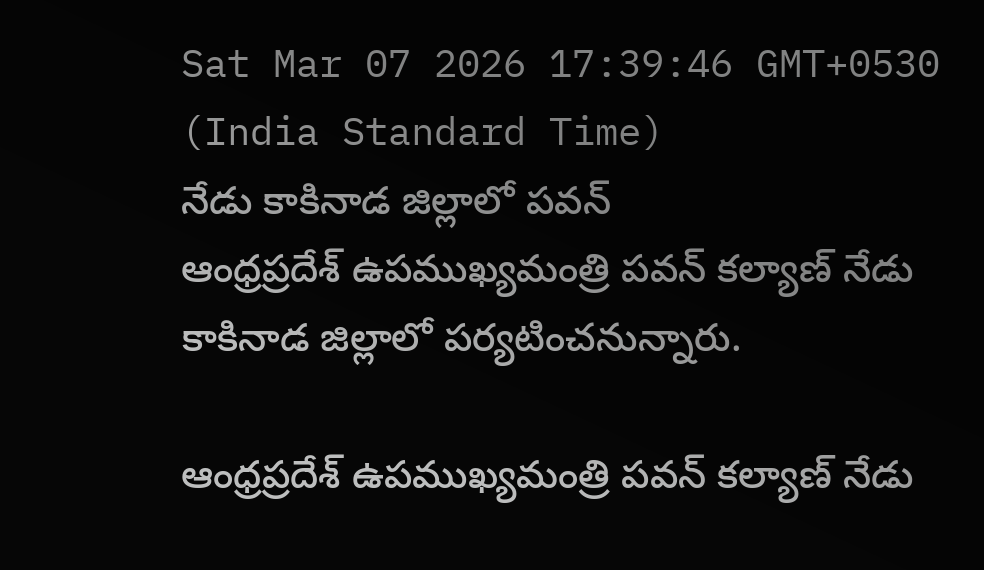Sat Mar 07 2026 17:39:46 GMT+0530 (India Standard Time)
నేడు కాకినాడ జిల్లాలో పవన్
ఆంధ్రప్రదేశ్ ఉపముఖ్యమంత్రి పవన్ కల్యాణ్ నేడు కాకినాడ జిల్లాలో పర్యటించనున్నారు.

ఆంధ్రప్రదేశ్ ఉపముఖ్యమంత్రి పవన్ కల్యాణ్ నేడు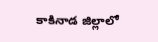కాకినాడ జిల్లాలో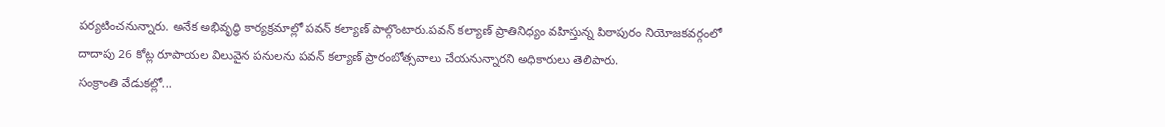పర్యటించనున్నారు. అనేక అభివృద్ధి కార్యక్రమాల్లో పవన్ కల్యాణ్ పాల్గొంటారు.పవన్ కల్యాణ్ ప్రాతినిధ్యం వహిస్తున్న పిఠాపురం నియోజకవర్గంలో దాదాపు 26 కోట్ల రూపాయల విలువైన పనులను పవన్ కల్యాణ్ ప్రారంబోత్సవాలు చేయనున్నారని అధికారులు తెలిపారు.
సంక్రాంతి వేడుకల్లో...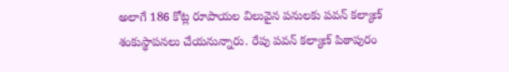అలాగే 186 కోట్ల రూపాయల విలువైన పనులకు పవన్ కల్యాణ్ శంకుస్థాపనలు చేయనున్నారు. రేపు పవన్ కల్యాణ్ పిఠాపురం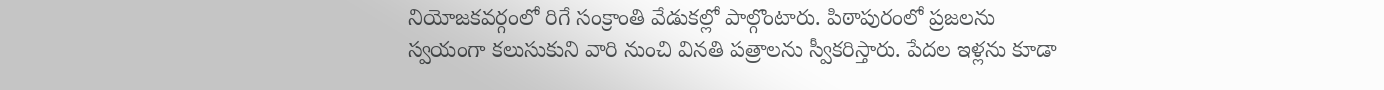నియోజకవర్గంలో రిగే సంక్రాంతి వేడుకల్లో పాల్గొంటారు. పిఠాపురంలో ప్రజలను స్వయంగా కలుసుకుని వారి నుంచి వినతి పత్రాలను స్వీకరిస్తారు. పేదల ఇళ్లను కూడా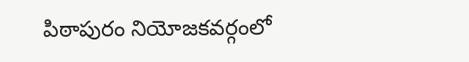పిఠాపురం నియోజకవర్గంలో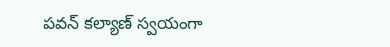పవన్ కల్యాణ్ స్వయంగా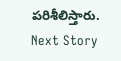పరిశీలిస్తారు.
Next Story